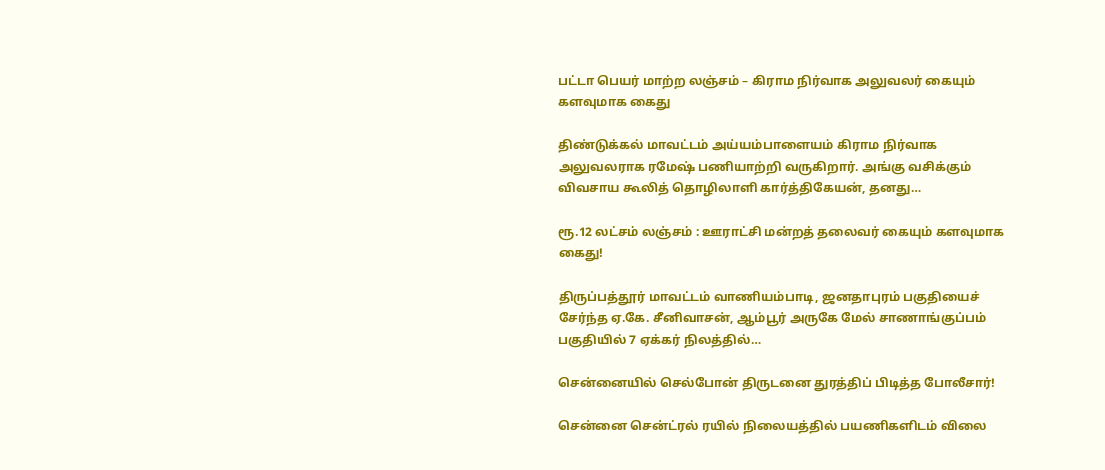பட்டா பெயர் மாற்ற லஞ்சம் – கிராம நிர்வாக அலுவலர் கையும் களவுமாக கைது

திண்டுக்கல் மாவட்டம் அய்யம்பாளையம் கிராம நிர்வாக அலுவலராக ரமேஷ் பணியாற்றி வருகிறார். அங்கு வசிக்கும் விவசாய கூலித் தொழிலாளி கார்த்திகேயன், தனது…

ரூ.12 லட்சம் லஞ்சம் : ஊராட்சி மன்றத் தலைவர் கையும் களவுமாக கைது!

திருப்பத்தூர் மாவட்டம் வாணியம்பாடி, ஜனதாபுரம் பகுதியைச் சேர்ந்த ஏ.கே. சீனிவாசன், ஆம்பூர் அருகே மேல் சாணாங்குப்பம் பகுதியில் 7 ஏக்கர் நிலத்தில்…

சென்னையில் செல்போன் திருடனை துரத்திப் பிடித்த போலீசார்!

சென்னை சென்ட்ரல் ரயில் நிலையத்தில் பயணிகளிடம் விலை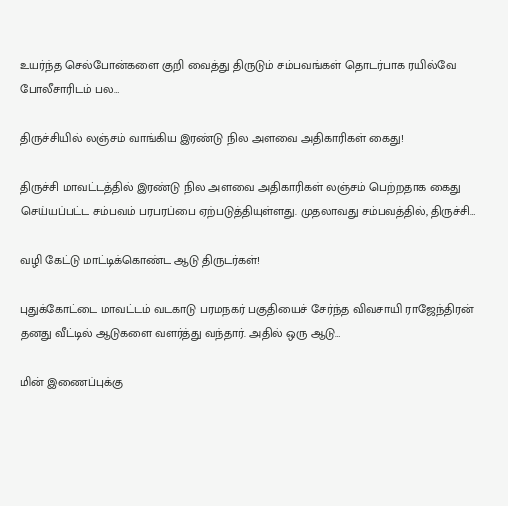உயர்ந்த செல்போன்களை குறி வைத்து திருடும் சம்பவங்கள் தொடர்பாக ரயில்வே போலீசாரிடம் பல…

திருச்சியில் லஞ்சம் வாங்கிய இரண்டு நில அளவை அதிகாரிகள் கைது!

திருச்சி மாவட்டத்தில் இரண்டு நில அளவை அதிகாரிகள் லஞ்சம் பெற்றதாக கைது செய்யப்பட்ட சம்பவம் பரபரப்பை ஏற்படுத்தியுள்ளது. முதலாவது சம்பவத்தில், திருச்சி…

வழி கேட்டு மாட்டிக்கொண்ட ஆடு திருடர்கள்!

புதுக்கோட்டை மாவட்டம் வடகாடு பரமநகர் பகுதியைச் சேர்ந்த விவசாயி ராஜேந்திரன் தனது வீட்டில் ஆடுகளை வளர்த்து வந்தார். அதில் ஒரு ஆடு…

மின் இணைப்புக்கு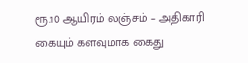ரூ.10 ஆயிரம் லஞ்சம் – அதிகாரி கையும் களவுமாக கைது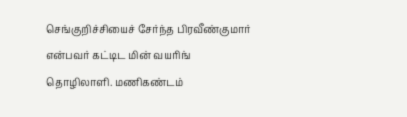செங்குறிச்சியைச் சேர்ந்த பிரவீண்குமார் என்பவர் கட்டிட மின் வயரிங் தொழிலாளி. மணிகண்டம்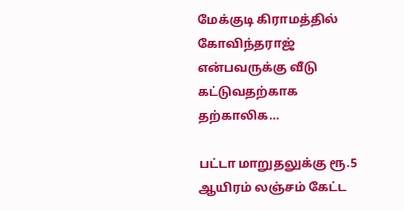மேக்குடி கிராமத்தில் கோவிந்தராஜ் என்பவருக்கு வீடு கட்டுவதற்காக தற்காலிக…

பட்டா மாறுதலுக்கு ரூ.5 ஆயிரம் லஞ்சம் கேட்ட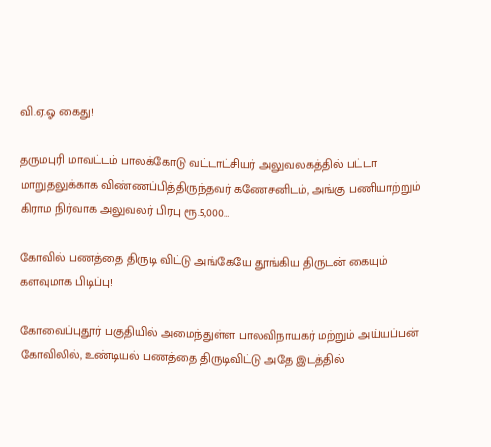வி.ஏ.ஓ கைது!

தருமபுரி மாவட்டம் பாலக்கோடு வட்டாட்சியர் அலுவலகத்தில் பட்டா மாறுதலுக்காக விண்ணப்பித்திருந்தவர் கணேசனிடம், அங்கு பணியாற்றும் கிராம நிர்வாக அலுவலர் பிரபு ரூ.5,000…

கோவில் பணத்தை திருடி விட்டு அங்கேயே தூங்கிய திருடன் கையும் களவுமாக பிடிப்பு!

கோவைப்புதூர் பகுதியில் அமைந்துள்ள பாலவிநாயகர் மற்றும் அய்யப்பன் கோவிலில், உண்டியல் பணத்தை திருடிவிட்டு அதே இடத்தில்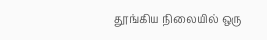தூங்கிய நிலையில் ஒரு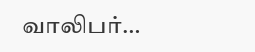வாலிபர்…